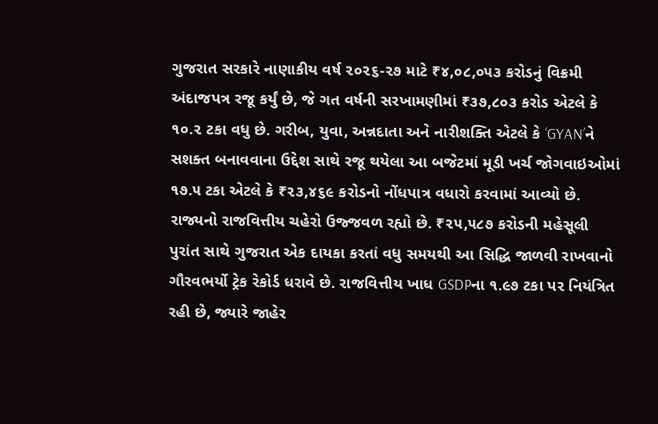ગુજરાત સરકારે નાણાકીય વર્ષ ૨૦૨૬-૨૭ માટે ₹૪,૦૮,૦૫૩ કરોડનું વિક્રમી અંદાજપત્ર રજૂ કર્યું છે, જે ગત વર્ષની સરખામણીમાં ₹૩૭,૮૦૩ કરોડ એટલે કે ૧૦.૨ ટકા વધુ છે. ગરીબ, યુવા, અન્નદાતા અને નારીશક્તિ એટલે કે ‘GYAN’ને સશક્ત બનાવવાના ઉદ્દેશ સાથે રજૂ થયેલા આ બજેટમાં મૂડી ખર્ચ જોગવાઇઓમાં ૧૭.૫ ટકા એટલે કે ₹૨૩,૪૬૯ કરોડનો નોંધપાત્ર વધારો કરવામાં આવ્યો છે.
રાજ્યનો રાજવિત્તીય ચહેરો ઉજ્જવળ રહ્યો છે. ₹૨૫,૫૮૭ કરોડની મહેસૂલી પુરાંત સાથે ગુજરાત એક દાયકા કરતાં વધુ સમયથી આ સિદ્ધિ જાળવી રાખવાનો ગૌરવભર્યો ટ્રેક રેકોર્ડ ધરાવે છે. રાજવિત્તીય ખાધ GSDPના ૧.૯૭ ટકા પર નિયંત્રિત રહી છે, જ્યારે જાહેર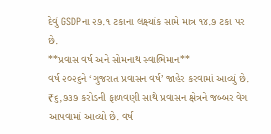દેવું GSDPના ૨૭.૧ ટકાના લક્ષ્યાંક સામે માત્ર ૧૪.૭ ટકા પર છે.
**પ્રવાસ વર્ષ અને સોમનાથ સ્વાભિમાન**
વર્ષ ૨૦૨૬ને ‘ગુજરાત પ્રવાસન વર્ષ’ જાહેર કરવામાં આવ્યું છે. ₹૬,૭૩૭ કરોડની ફાળવણી સાથે પ્રવાસન ક્ષેત્રને જબ્બર વેગ આપવામાં આવ્યો છે. વર્ષ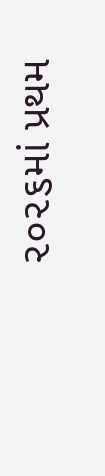૨૦૨૬માં પ્રથમ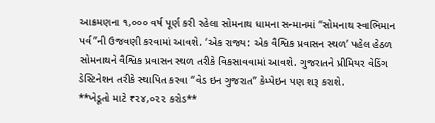આક્રમણના ૧,૦૦૦ વર્ષ પૂર્ણ કરી રહેલા સોમનાથ ધામના સન્માનમાં “સોમનાથ સ્વાભિમાન પર્વ”ની ઉજવણી કરવામાં આવશે. ‘એક રાજ્ય: એક વૈશ્વિક પ્રવાસન સ્થળ’ પહેલ હેઠળ સોમનાથને વૈશ્વિક પ્રવાસન સ્થળ તરીકે વિકસાવવામાં આવશે. ગુજરાતને પ્રીમિયર વેડિંગ ડેસ્ટિનેશન તરીકે સ્થાપિત કરવા “વેડ ઇન ગુજરાત” કેમ્પેઇન પણ શરૂ કરાશે.
**ખેડૂતો માટે ₹૨૪,૦૨૨ કરોડ**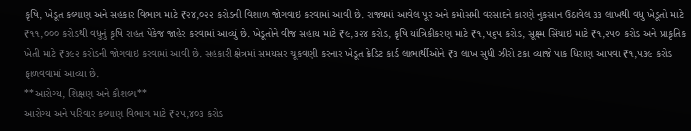કૃષિ, ખેડૂત કલ્યાણ અને સહકાર વિભાગ માટે ₹૨૪,૦૨૨ કરોડની વિશાળ જોગવાઇ કરવામાં આવી છે. રાજ્યમાં આવેલ પૂર અને કમોસમી વરસાદને કારણે નુકસાન ઉઠાવેલ ૩૩ લાખથી વધુ ખેડૂતો માટે ₹૧૧,૦૦૦ કરોડથી વધુનું કૃષિ રાહત પેકેજ જાહેર કરવામાં આવ્યું છે. ખેડૂતોને વીજ સહાય માટે ₹૯,૩૨૪ કરોડ, કૃષિ યાંત્રિકીકરણ માટે ₹૧,૫૬૫ કરોડ, સૂક્ષ્મ સિંચાઇ માટે ₹૧,૨૫૦ કરોડ અને પ્રાકૃતિક ખેતી માટે ₹૩૯૨ કરોડની જોગવાઇ કરવામાં આવી છે. સહકારી ક્ષેત્રમાં સમયસર ચૂકવણી કરનાર ખેડૂત ક્રેડિટ કાર્ડ લાભાર્થીઓને ₹૩ લાખ સુધી ઝીરો ટકા વ્યાજે પાક ધિરાણ આપવા ₹૧,૫૩૯ કરોડ ફાળવવામાં આવ્યા છે.
**આરોગ્ય, શિક્ષણ અને કૌશલ્ય**
આરોગ્ય અને પરિવાર કલ્યાણ વિભાગ માટે ₹૨૫,૪૦૩ કરોડ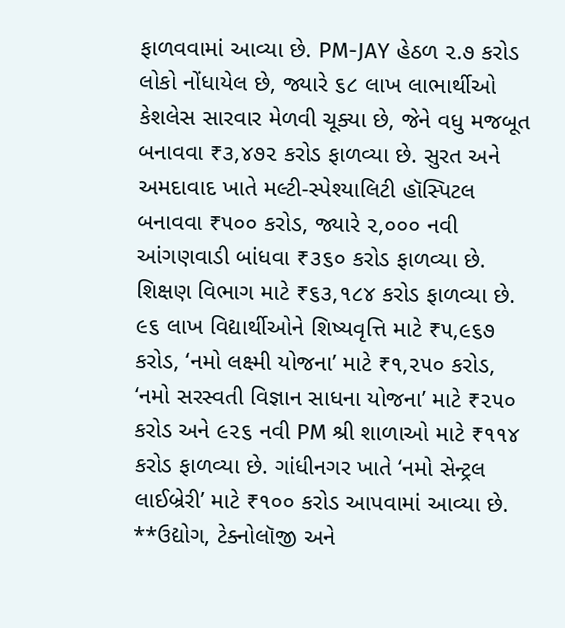ફાળવવામાં આવ્યા છે. PM-JAY હેઠળ ૨.૭ કરોડ લોકો નોંધાયેલ છે, જ્યારે ૬૮ લાખ લાભાર્થીઓ કેશલેસ સારવાર મેળવી ચૂક્યા છે, જેને વધુ મજબૂત બનાવવા ₹૩,૪૭૨ કરોડ ફાળવ્યા છે. સુરત અને અમદાવાદ ખાતે મલ્ટી-સ્પેશ્યાલિટી હૉસ્પિટલ બનાવવા ₹૫૦૦ કરોડ, જ્યારે ૨,૦૦૦ નવી આંગણવાડી બાંધવા ₹૩૬૦ કરોડ ફાળવ્યા છે.
શિક્ષણ વિભાગ માટે ₹૬૩,૧૮૪ કરોડ ફાળવ્યા છે. ૯૬ લાખ વિદ્યાર્થીઓને શિષ્યવૃત્તિ માટે ₹૫,૯૬૭ કરોડ, ‘નમો લક્ષ્મી યોજના’ માટે ₹૧,૨૫૦ કરોડ, ‘નમો સરસ્વતી વિજ્ઞાન સાધના યોજના’ માટે ₹૨૫૦ કરોડ અને ૯૨૬ નવી PM શ્રી શાળાઓ માટે ₹૧૧૪ કરોડ ફાળવ્યા છે. ગાંધીનગર ખાતે ‘નમો સેન્ટ્રલ લાઈબ્રેરી’ માટે ₹૧૦૦ કરોડ આપવામાં આવ્યા છે.
**ઉદ્યોગ, ટેક્નોલૉજી અને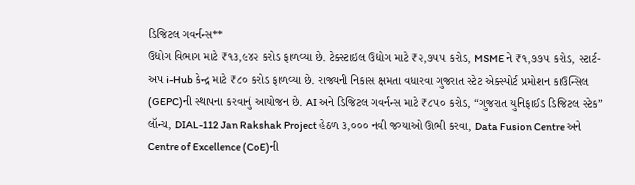ડિજિટલ ગવર્નન્સ**
ઉદ્યોગ વિભાગ માટે ₹૧૩,૯૪૨ કરોડ ફાળવ્યા છે. ટેક્સ્ટાઇલ ઉદ્યોગ માટે ₹૨,૭૫૫ કરોડ, MSME ને ₹૧,૭૭૫ કરોડ, સ્ટાર્ટ-અપ i-Hub કેન્દ્ર માટે ₹૮૦ કરોડ ફાળવ્યા છે. રાજ્યની નિકાસ ક્ષમતા વધારવા ગુજરાત સ્ટેટ એક્સ્પોર્ટ પ્રમોશન કાઉન્સિલ (GEPC)ની સ્થાપના કરવાનું આયોજન છે. AI અને ડિજિટલ ગવર્નન્સ માટે ₹૮૫૦ કરોડ, “ગુજરાત યુનિફાઈડ ડિજિટલ સ્ટેક” લૉન્ચ, DIAL-112 Jan Rakshak Project હેઠળ ૩,૦૦૦ નવી જગ્યાઓ ઊભી કરવા, Data Fusion Centre અને Centre of Excellence (CoE)ની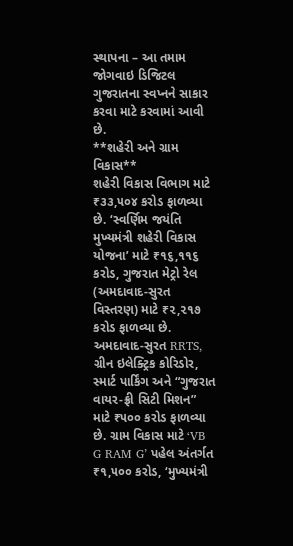સ્થાપના – આ તમામ જોગવાઇ ડિજિટલ ગુજરાતના સ્વપ્નને સાકાર કરવા માટે કરવામાં આવી છે.
**શહેરી અને ગ્રામ વિકાસ**
શહેરી વિકાસ વિભાગ માટે ₹૩૩,૫૦૪ કરોડ ફાળવ્યા છે. ‘સ્વર્ણિમ જયંતિ મુખ્યમંત્રી શહેરી વિકાસ યોજના’ માટે ₹૧૬,૧૧૬ કરોડ, ગુજરાત મેટ્રો રેલ (અમદાવાદ-સુરત વિસ્તરણ) માટે ₹૨,૨૧૭ કરોડ ફાળવ્યા છે. અમદાવાદ-સુરત RRTS, ગ્રીન ઇલેક્ટ્રિક કોરિડોર, સ્માર્ટ પાર્કિંગ અને “ગુજરાત વાયર-ફ્રી સિટી મિશન” માટે ₹૫૦૦ કરોડ ફાળવ્યા છે. ગ્રામ વિકાસ માટે ‘VB G RAM G’ પહેલ અંતર્ગત ₹૧,૫૦૦ કરોડ, ‘મુખ્યમંત્રી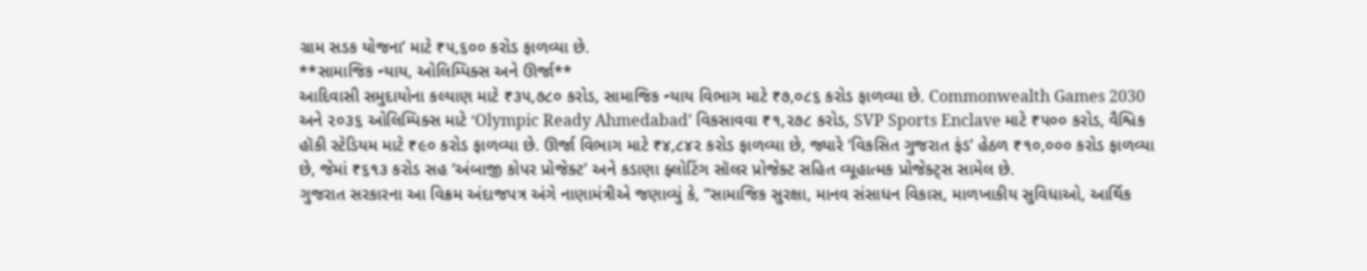ગ્રામ સડક યોજના’ માટે ₹૫,૬૦૦ કરોડ ફાળવ્યા છે.
**સામાજિક ન્યાય, ઓલિમ્પિક્સ અને ઊર્જા**
આદિવાસી સમુદાયોના કલ્યાણ માટે ₹૩૫,૭૮૦ કરોડ, સામાજિક ન્યાય વિભાગ માટે ₹૭,૦૮૬ કરોડ ફાળવ્યા છે. Commonwealth Games 2030 અને ૨૦૩૬ ઓલિમ્પિક્સ માટે ‘Olympic Ready Ahmedabad’ વિકસાવવા ₹૧,૨૭૮ કરોડ, SVP Sports Enclave માટે ₹૫૦૦ કરોડ, વૈશ્વિક હૉકી સ્ટેડિયમ માટે ₹૯૦ કરોડ ફાળવ્યા છે. ઊર્જા વિભાગ માટે ₹૪,૮૪૨ કરોડ ફાળવ્યા છે, જ્યારે ‘વિકસિત ગુજરાત ફંડ’ હેઠળ ₹૧૦,૦૦૦ કરોડ ફાળવ્યા છે, જેમાં ₹૬૧૩ કરોડ સહ ‘અંબાજી કોપર પ્રોજેક્ટ’ અને કડાણા ફ્લોટિંગ સૉલર પ્રોજેક્ટ સહિત વ્યૂહાત્મક પ્રોજેક્ટ્સ સામેલ છે.
ગુજરાત સરકારના આ વિક્રમ અંદાજપત્ર અંગે નાણામંત્રીએ જણાવ્યું કે, “સામાજિક સુરક્ષા, માનવ સંસાધન વિકાસ, માળખાકીય સુવિધાઓ, આર્થિક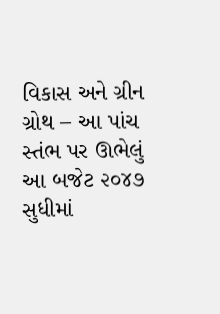વિકાસ અને ગ્રીન ગ્રોથ – આ પાંચ સ્તંભ પર ઊભેલું આ બજેટ ૨૦૪૭ સુધીમાં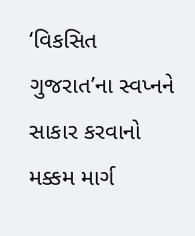‘વિકસિત ગુજરાત’ના સ્વપ્નને સાકાર કરવાનો મક્કમ માર્ગ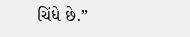ચિંધે છે.”